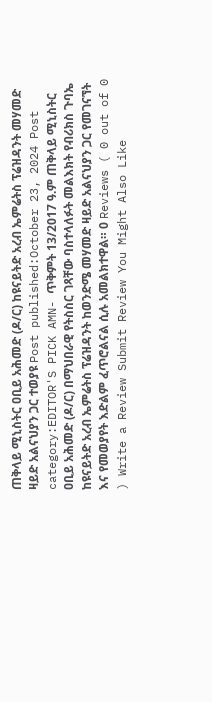ጠቅላይ ሚኒስትር ዐቢይ አሕመድ (ዶ/ር) ከዩናይትድ አረብ ኤምሬትስ ፕሬዝዳንት መሃመድ ዛይድ አልናህያን ጋር ተወያዩ Post published:October 23, 2024 Post category:EDITOR'S PICK AMN- ጥቅምት 13/2017 ዓ.ም ጠቅላይ ሚኒስትር ዐቢይ አሕመድ (ዶ/ር) በማህበራዊ የትስስር ገጻቸው ባስተላለፉት መልእክት የብሪክስ ጉባኤ ከዩናይትድ አረብ ኤምሬትስ ፕሬዝዳንት ከወንድሜ መሃመድ ዛይድ አልናህያን ጋር የመገናኘት እና የመወያየት እድልም ፈጥሮልናል ሲሉ አመልክተዋል። 0 Reviews ( 0 out of 0 ) Write a Review Submit Review You Might Also Like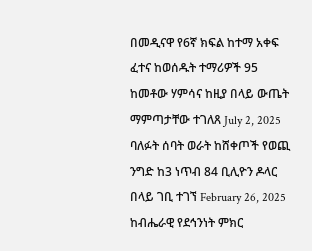በመዲናዋ የ6ኛ ክፍል ከተማ አቀፍ ፈተና ከወሰዱት ተማሪዎች 95 ከመቶው ሃምሳና ከዚያ በላይ ውጤት ማምጣታቸው ተገለጸ July 2, 2025 ባለፉት ሰባት ወራት ከሸቀጦች የወጪ ንግድ ከ3 ነጥብ 84 ቢሊዮን ዶላር በላይ ገቢ ተገኘ February 26, 2025 ከብሔራዊ የደኅንነት ምክር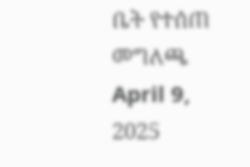ቤት የተሰጠ መግለጫ April 9, 2025